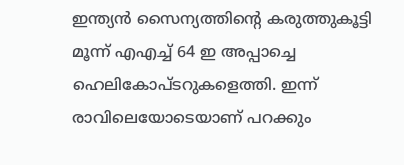ഇന്ത്യൻ സൈന്യത്തിന്റെ കരുത്തുകൂട്ടി മൂന്ന് എഎച്ച് 64 ഇ അപ്പാച്ചെ ഹെലികോപ്ടറുകളെത്തി. ഇന്ന് രാവിലെയോടെയാണ് പറക്കും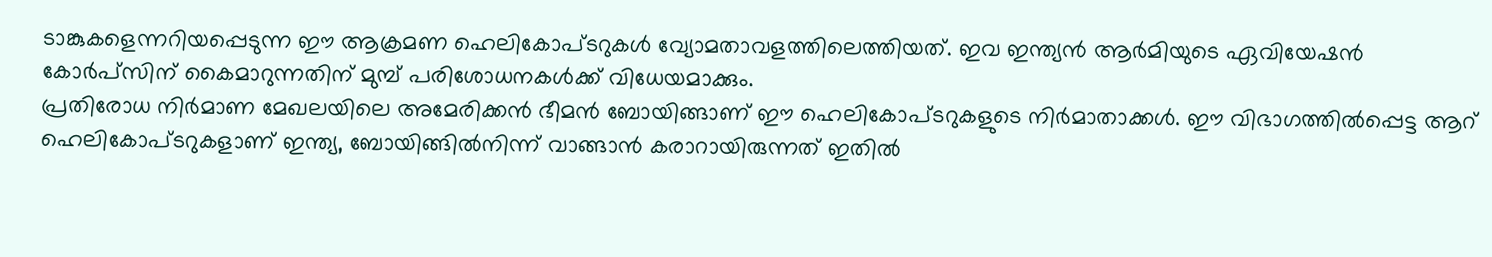ടാങ്കുകളെന്നറിയപ്പെടുന്ന ഈ ആക്രമണ ഹെലികോപ്ടറുകൾ വ്യോമതാവളത്തിലെത്തിയത്. ഇവ ഇന്ത്യൻ ആർമിയുടെ ഏവിയേഷൻ കോർപ്സിന് കൈമാറുന്നതിന് മുമ്പ് പരിശോധനകൾക്ക് വിധേയമാക്കും.
പ്രതിരോധ നിർമാണ മേഖലയിലെ അമേരിക്കൻ ഭീമൻ ബോയിങ്ങാണ് ഈ ഹെലികോപ്ടറുകളുടെ നിർമാതാക്കൾ. ഈ വിഭാഗത്തിൽപ്പെട്ട ആറ് ഹെലികോപ്ടറുകളാണ് ഇന്ത്യ, ബോയിങ്ങിൽനിന്ന് വാങ്ങാൻ കരാറായിരുന്നത് ഇതിൽ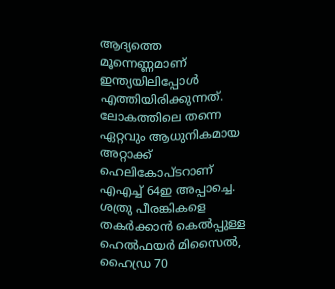ആദ്യത്തെ മൂന്നെണ്ണമാണ് ഇന്ത്യയിലിപ്പോൾ എത്തിയിരിക്കുന്നത്.
ലോകത്തിലെ തന്നെ ഏറ്റവും ആധുനികമായ അറ്റാക്ക് ഹെലികോപ്ടറാണ് എഎച്ച് 64ഇ അപ്പാച്ചെ. ശത്രു പീരങ്കികളെ തകർക്കാൻ കെൽപ്പുള്ള ഹെൽഫയർ മിസൈൽ, ഹൈഡ്ര 70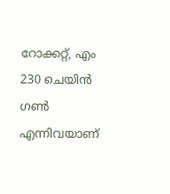റോക്കറ്റ്, എം 230 ചെയിൻ ഗൺ എന്നിവയാണ്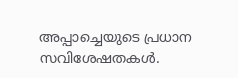അപ്പാച്ചെയുടെ പ്രധാന സവിശേഷതകൾ.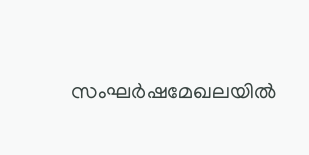സംഘർഷമേഖലയിൽ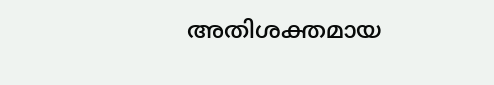അതിശക്തമായ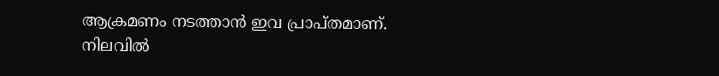ആക്രമണം നടത്താൻ ഇവ പ്രാപ്തമാണ്. നിലവിൽ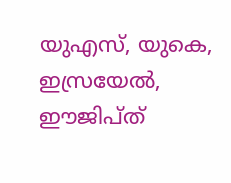യുഎസ്, യുകെ, ഇസ്രയേൽ, ഈജിപ്ത്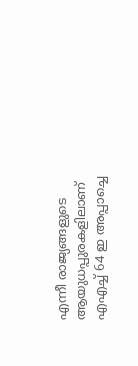എന്നീ രാജ്യങ്ങളുടെ ആയുധപ്പുരകളിലാണ് എഎച്ച് 64 ഇ അപ്പാച്ചെ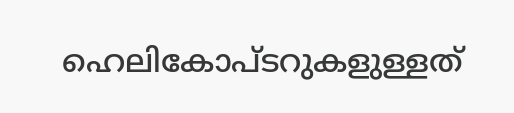ഹെലികോപ്ടറുകളുള്ളത്